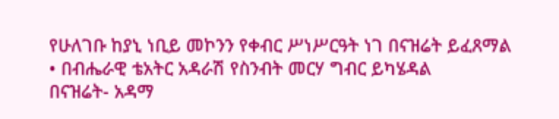የሁለገቡ ከያኒ ነቢይ መኮንን የቀብር ሥነሥርዓት ነገ በናዝሬት ይፈጸማል
• በብሔራዊ ቴአትር አዳራሽ የስንብት መርሃ ግብር ይካሄዳል
በናዝሬት- አዳማ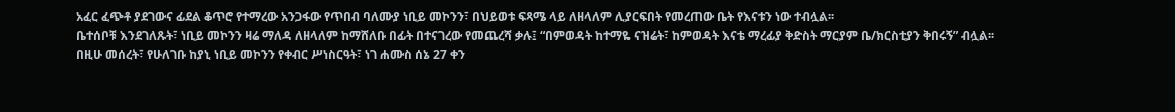አፈር ፈጭቶ ያደገውና ፊደል ቆጥሮ የተማረው አንጋፋው የጥበብ ባለሙያ ነቢይ መኮንን፣ በህይወቱ ፍጻሜ ላይ ለዘላለም ሊያርፍበት የመረጠው ቤት የእናቱን ነው ተብሏል፡፡
ቤተሰቦቹ እንደገለጹት፣ ነቢይ መኮንን ዛሬ ማለዳ ለዘላለም ከማሸለቡ በፊት በተናገረው የመጨረሻ ቃሉ፤ “በምወዳት ከተማዬ ናዝሬት፣ ከምወዳት እናቴ ማረፊያ ቅድስት ማርያም ቤ/ክርስቲያን ቅበሩኝ” ብሏል፡፡
በዚሁ መሰረት፣ የሁለገቡ ከያኒ ነቢይ መኮንን የቀብር ሥነስርዓት፣ ነገ ሐሙስ ሰኔ 27 ቀን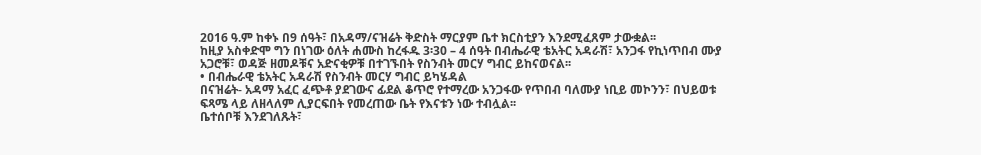2016 ዓ.ም ከቀኑ በ9 ሰዓት፣ በአዳማ/ናዝሬት ቅድስት ማርያም ቤተ ክርስቲያን እንደሚፈጸም ታውቋል፡፡
ከዚያ አስቀድሞ ግን በነገው ዕለት ሐሙስ ከረፋዱ 3፡30 – 4 ሰዓት በብሔራዊ ቴአትር አዳራሽ፣ አንጋፋ የኪነጥበብ ሙያ አጋሮቹ፣ ወዳጅ ዘመዶቹና አድናቂዎቹ በተገኙበት የስንብት መርሃ ግብር ይከናወናል፡፡
• በብሔራዊ ቴአትር አዳራሽ የስንብት መርሃ ግብር ይካሄዳል
በናዝሬት- አዳማ አፈር ፈጭቶ ያደገውና ፊደል ቆጥሮ የተማረው አንጋፋው የጥበብ ባለሙያ ነቢይ መኮንን፣ በህይወቱ ፍጻሜ ላይ ለዘላለም ሊያርፍበት የመረጠው ቤት የእናቱን ነው ተብሏል፡፡
ቤተሰቦቹ እንደገለጹት፣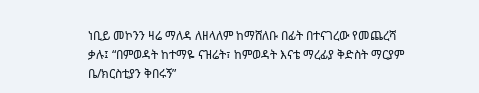ነቢይ መኮንን ዛሬ ማለዳ ለዘላለም ከማሸለቡ በፊት በተናገረው የመጨረሻ ቃሉ፤ “በምወዳት ከተማዬ ናዝሬት፣ ከምወዳት እናቴ ማረፊያ ቅድስት ማርያም ቤ/ክርስቲያን ቅበሩኝ”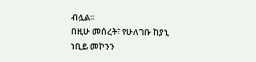ብሏል፡፡
በዚሁ መሰረት፣ የሁለገቡ ከያኒ ነቢይ መኮንን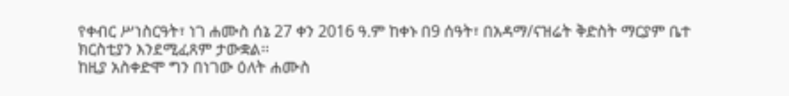የቀብር ሥነስርዓት፣ ነገ ሐሙስ ሰኔ 27 ቀን 2016 ዓ.ም ከቀኑ በ9 ሰዓት፣ በአዳማ/ናዝሬት ቅድስት ማርያም ቤተ ክርስቲያን እንደሚፈጸም ታውቋል፡፡
ከዚያ አስቀድሞ ግን በነገው ዕለት ሐሙስ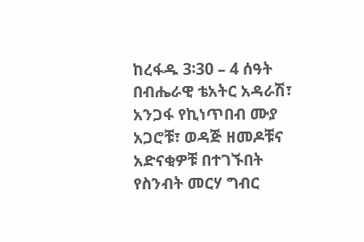ከረፋዱ 3፡30 – 4 ሰዓት በብሔራዊ ቴአትር አዳራሽ፣ አንጋፋ የኪነጥበብ ሙያ አጋሮቹ፣ ወዳጅ ዘመዶቹና አድናቂዎቹ በተገኙበት የስንብት መርሃ ግብር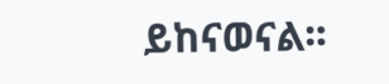ይከናወናል፡፡